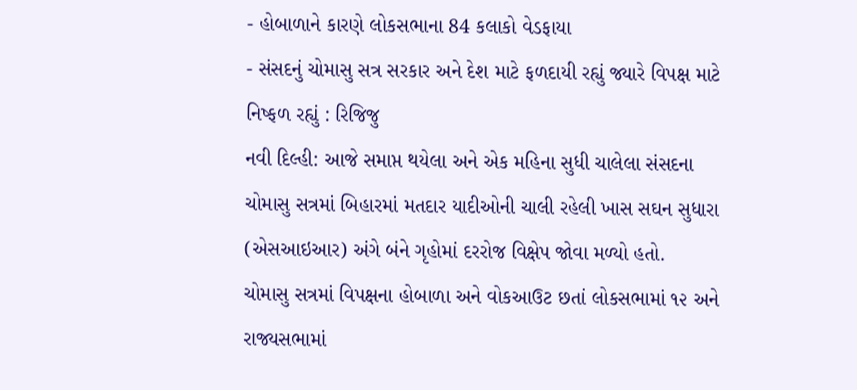- હોબાળાને કારણે લોકસભાના 84 કલાકો વેડફાયા
- સંસદનું ચોમાસુ સત્ર સરકાર અને દેશ માટે ફળદાયી રહ્યું જ્યારે વિપક્ષ માટે નિષ્ફળ રહ્યું : રિજિજુ
નવી દિલ્હી: આજે સમાપ્ત થયેલા અને એક મહિના સુધી ચાલેલા સંસદના ચોમાસુ સત્રમાં બિહારમાં મતદાર યાદીઓની ચાલી રહેલી ખાસ સઘન સુધારા (એસઆઇઆર) અંગે બંને ગૃહોમાં દરરોજ વિક્ષેપ જોવા મળ્યો હતો.
ચોમાસુ સત્રમાં વિપક્ષના હોબાળા અને વોકઆઉટ છતાં લોકસભામાં ૧૨ અને રાજ્યસભામાં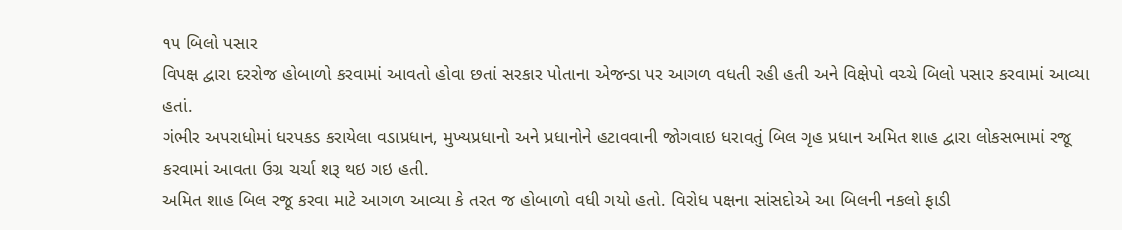૧૫ બિલો પસાર
વિપક્ષ દ્વારા દરરોજ હોબાળો કરવામાં આવતો હોવા છતાં સરકાર પોતાના એજન્ડા પર આગળ વધતી રહી હતી અને વિક્ષેપો વચ્ચે બિલો પસાર કરવામાં આવ્યા હતાં.
ગંભીર અપરાધોમાં ધરપકડ કરાયેલા વડાપ્રધાન, મુખ્યપ્રધાનો અને પ્રધાનોને હટાવવાની જોગવાઇ ધરાવતું બિલ ગૃહ પ્રધાન અમિત શાહ દ્વારા લોકસભામાં રજૂ કરવામાં આવતા ઉગ્ર ચર્ચા શરૂ થઇ ગઇ હતી.
અમિત શાહ બિલ રજૂ કરવા માટે આગળ આવ્યા કે તરત જ હોબાળો વધી ગયો હતો. વિરોધ પક્ષના સાંસદોએ આ બિલની નકલો ફાડી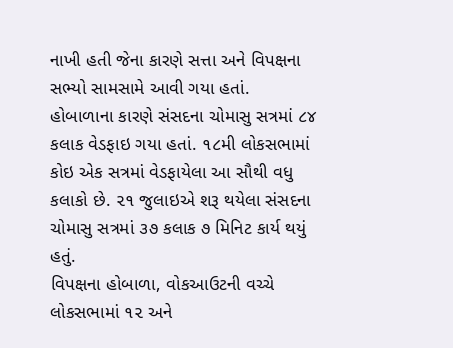નાખી હતી જેના કારણે સત્તા અને વિપક્ષના સભ્યો સામસામે આવી ગયા હતાં.
હોબાળાના કારણે સંસદના ચોમાસુ સત્રમાં ૮૪ કલાક વેડફાઇ ગયા હતાં. ૧૮મી લોકસભામાં કોઇ એક સત્રમાં વેડફાયેલા આ સૌથી વધુ કલાકો છે. ૨૧ જુલાઇએ શરૂ થયેલા સંસદના ચોમાસુ સત્રમાં ૩૭ કલાક ૭ મિનિટ કાર્ય થયું હતું.
વિપક્ષના હોબાળા, વોકઆઉટની વચ્ચે લોકસભામાં ૧૨ અને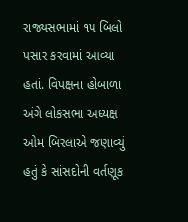રાજ્યસભામાં ૧૫ બિલો પસાર કરવામાં આવ્યા હતાં. વિપક્ષના હોબાળા અંગે લોકસભા અધ્યક્ષ ઓમ બિરલાએ જણાવ્યું હતું કે સાંસદોની વર્તણૂક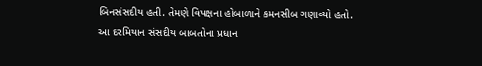બિનસંસદીય હતી. તેમણે વિપક્ષના હોબાળાને કમનસીબ ગણાવ્યો હતો.
આ દરમિયાન સંસદીય બાબતોના પ્રધાન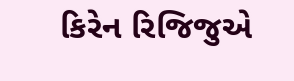કિરેન રિજિજુએ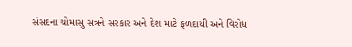સંસદના ચોમાસુ સત્રને સરકાર અને દેશ માટે ફળદાયી અને વિરોધ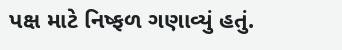પક્ષ માટે નિષ્ફળ ગણાવ્યું હતું.